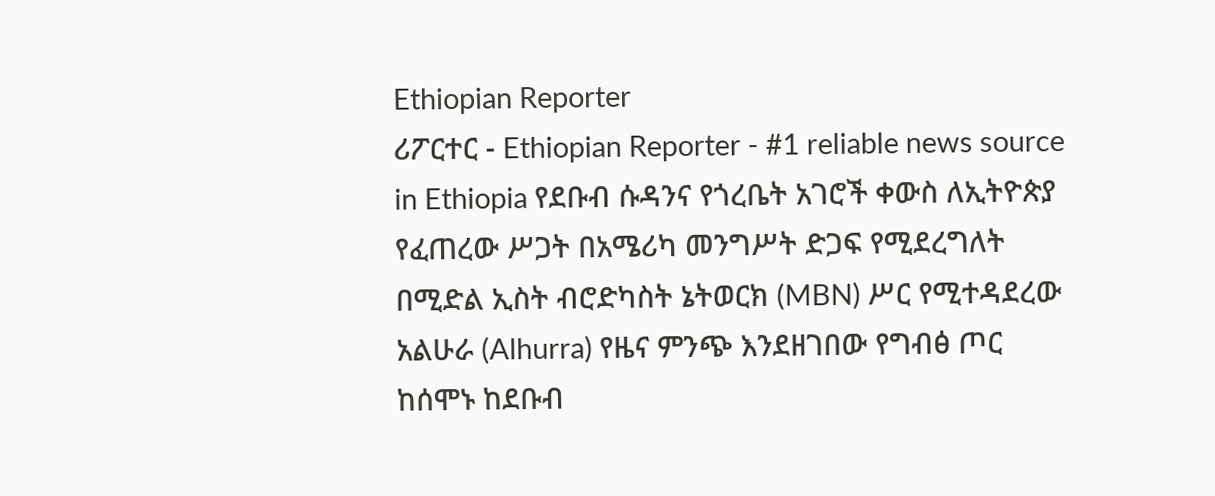Ethiopian Reporter
ሪፖርተር - Ethiopian Reporter - #1 reliable news source in Ethiopia የደቡብ ሱዳንና የጎረቤት አገሮች ቀውስ ለኢትዮጵያ የፈጠረው ሥጋት በአሜሪካ መንግሥት ድጋፍ የሚደረግለት በሚድል ኢስት ብሮድካስት ኔትወርክ (MBN) ሥር የሚተዳደረው አልሁራ (Alhurra) የዜና ምንጭ እንደዘገበው የግብፅ ጦር ከሰሞኑ ከደቡብ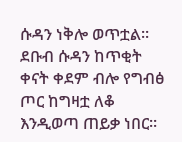ሱዳን ነቅሎ ወጥቷል፡፡ ደቡብ ሱዳን ከጥቂት ቀናት ቀደም ብሎ የግብፅ ጦር ከግዛቷ ለቆ እንዲወጣ ጠይቃ ነበር፡፡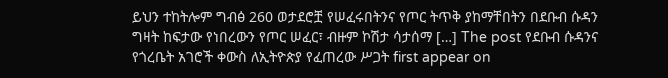ይህን ተከትሎም ግብፅ 260 ወታደሮቿ የሠፈሩበትንና የጦር ትጥቅ ያከማቸበትን በደቡብ ሱዳን ግዛት ከፍታው የነበረውን የጦር ሠፈር፣ ብዙም ኮሽታ ሳታሰማ […] The post የደቡብ ሱዳንና የጎረቤት አገሮች ቀውስ ለኢትዮጵያ የፈጠረው ሥጋት first appear on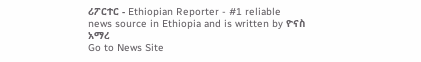ሪፖርተር - Ethiopian Reporter - #1 reliable news source in Ethiopia and is written by ዮናስ አማረ
Go to News Site